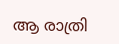ആ രാത്രി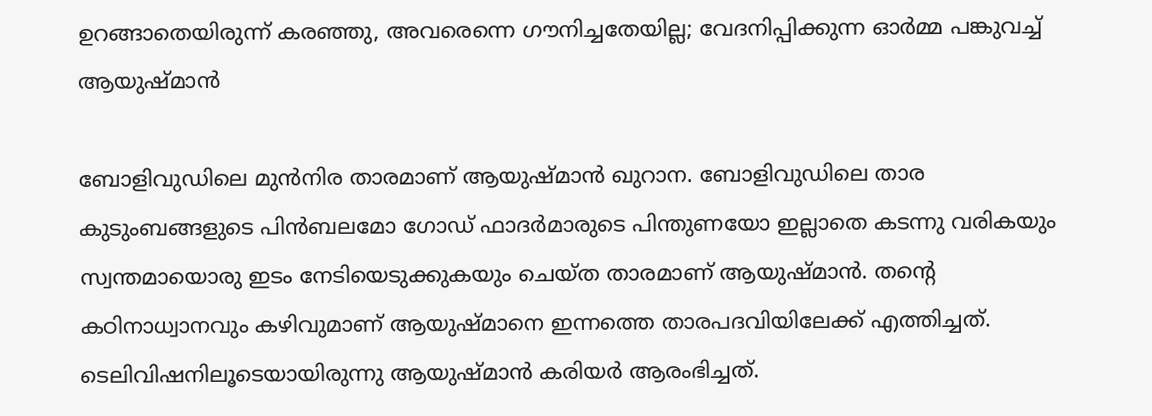ഉറങ്ങാതെയിരുന്ന് കരഞ്ഞു, അവരെന്നെ ഗൗനിച്ചതേയില്ല; വേദനിപ്പിക്കുന്ന ഓര്‍മ്മ പങ്കുവച്ച് ആയുഷ്മാന്‍

ബോളിവുഡിലെ മുന്‍നിര താരമാണ് ആയുഷ്മാന്‍ ഖുറാന. ബോളിവുഡിലെ താര കുടുംബങ്ങളുടെ പിന്‍ബലമോ ഗോഡ് ഫാദര്‍മാരുടെ പിന്തുണയോ ഇല്ലാതെ കടന്നു വരികയും സ്വന്തമായൊരു ഇടം നേടിയെടുക്കുകയും ചെയ്ത താരമാണ് ആയുഷ്മാന്‍. തന്റെ കഠിനാധ്വാനവും കഴിവുമാണ് ആയുഷ്മാനെ ഇന്നത്തെ താരപദവിയിലേക്ക് എത്തിച്ചത്. ടെലിവിഷനിലൂടെയായിരുന്നു ആയുഷ്മാന്‍ കരിയര്‍ ആരംഭിച്ചത്.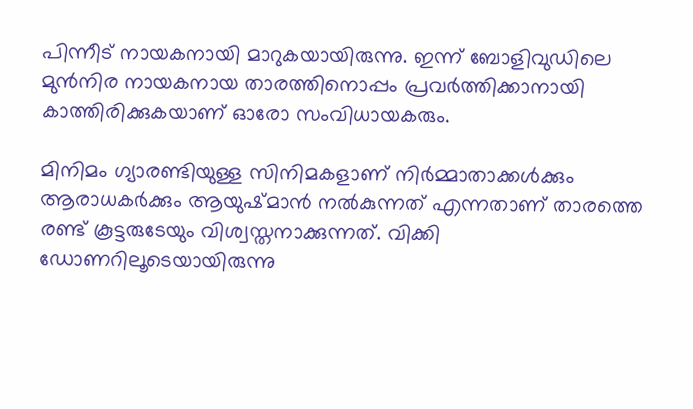പിന്നീട് നായകനായി മാറുകയായിരുന്നു. ഇന്ന് ബോളിവുഡിലെ മുന്‍നിര നായകനായ താരത്തിനൊപ്പം പ്രവര്‍ത്തിക്കാനായി കാത്തിരിക്കുകയാണ് ഓരോ സംവിധായകരും.

മിനിമം ഗ്യാരണ്ടിയുള്ള സിനിമകളാണ് നിര്‍മ്മാതാക്കള്‍ക്കും ആരാധകര്‍ക്കും ആയുഷ്മാന്‍ നല്‍കുന്നത് എന്നതാണ് താരത്തെ രണ്ട് കൂട്ടരുടേയും വിശ്വസ്തനാക്കുന്നത്. വിക്കി ഡോണറിലൂടെയായിരുന്നു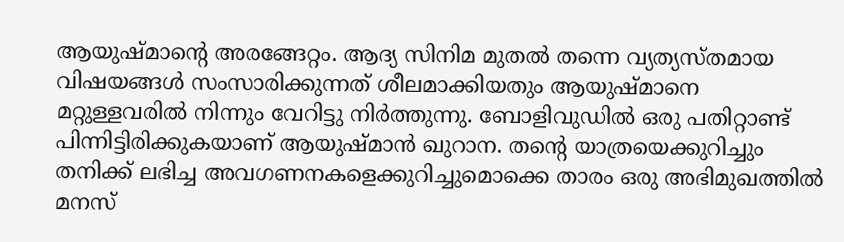ആയുഷ്മാന്റെ അരങ്ങേറ്റം. ആദ്യ സിനിമ മുതല്‍ തന്നെ വ്യത്യസ്തമായ വിഷയങ്ങള്‍ സംസാരിക്കുന്നത് ശീലമാക്കിയതും ആയുഷ്മാനെ മറ്റുള്ളവരില്‍ നിന്നും വേറിട്ടു നിര്‍ത്തുന്നു. ബോളിവുഡില്‍ ഒരു പതിറ്റാണ്ട് പിന്നിട്ടിരിക്കുകയാണ് ആയുഷ്മാന്‍ ഖുറാന. തന്റെ യാത്രയെക്കുറിച്ചും തനിക്ക് ലഭിച്ച അവഗണനകളെക്കുറിച്ചുമൊക്കെ താരം ഒരു അഭിമുഖത്തില്‍ മനസ്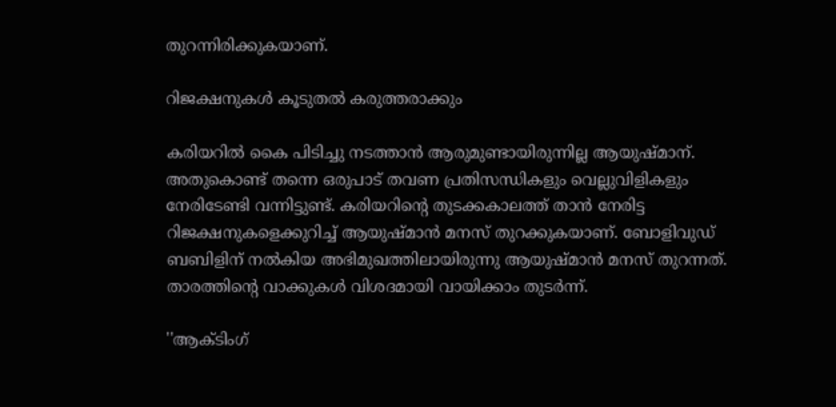തുറന്നിരിക്കുകയാണ്.

റിജക്ഷനുകള്‍ കൂടുതല്‍ കരുത്തരാക്കും

കരിയറില്‍ കൈ പിടിച്ചു നടത്താന്‍ ആരുമുണ്ടായിരുന്നില്ല ആയുഷ്മാന്. അതുകൊണ്ട് തന്നെ ഒരുപാട് തവണ പ്രതിസന്ധികളും വെല്ലുവിളികളും നേരിടേണ്ടി വന്നിട്ടുണ്ട്. കരിയറിന്റെ തുടക്കകാലത്ത് താന്‍ നേരിട്ട റിജക്ഷനുകളെക്കുറിച്ച് ആയുഷ്മാന്‍ മനസ് തുറക്കുകയാണ്. ബോളിവുഡ് ബബിളിന് നല്‍കിയ അഭിമുഖത്തിലായിരുന്നു ആയുഷ്മാന്‍ മനസ് തുറന്നത്. താരത്തിന്റെ വാക്കുകള്‍ വിശദമായി വായിക്കാം തുടര്‍ന്ന്.

''ആക്ടിംഗ്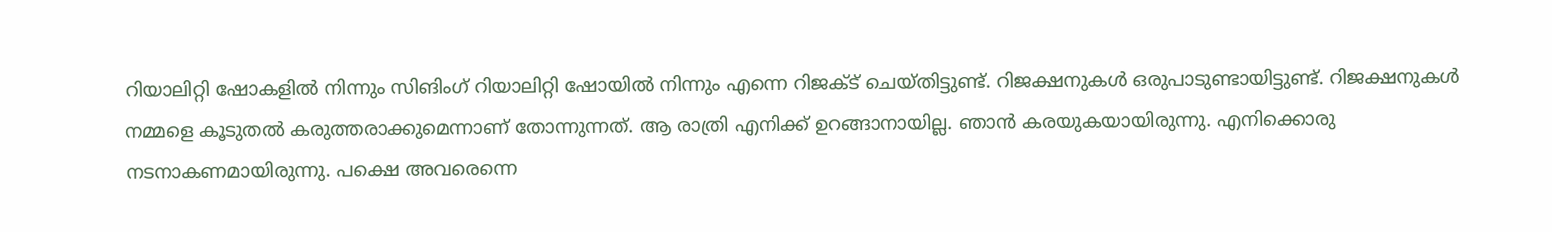റിയാലിറ്റി ഷോകളില്‍ നിന്നും സിങിംഗ് റിയാലിറ്റി ഷോയില്‍ നിന്നും എന്നെ റിജക്ട് ചെയ്തിട്ടുണ്ട്. റിജക്ഷനുകള്‍ ഒരുപാടുണ്ടായിട്ടുണ്ട്. റിജക്ഷനുകള്‍ നമ്മളെ കൂടുതല്‍ കരുത്തരാക്കുമെന്നാണ് തോന്നുന്നത്. ആ രാത്രി എനിക്ക് ഉറങ്ങാനായില്ല. ഞാന്‍ കരയുകയായിരുന്നു. എനിക്കൊരു നടനാകണമായിരുന്നു. പക്ഷെ അവരെന്നെ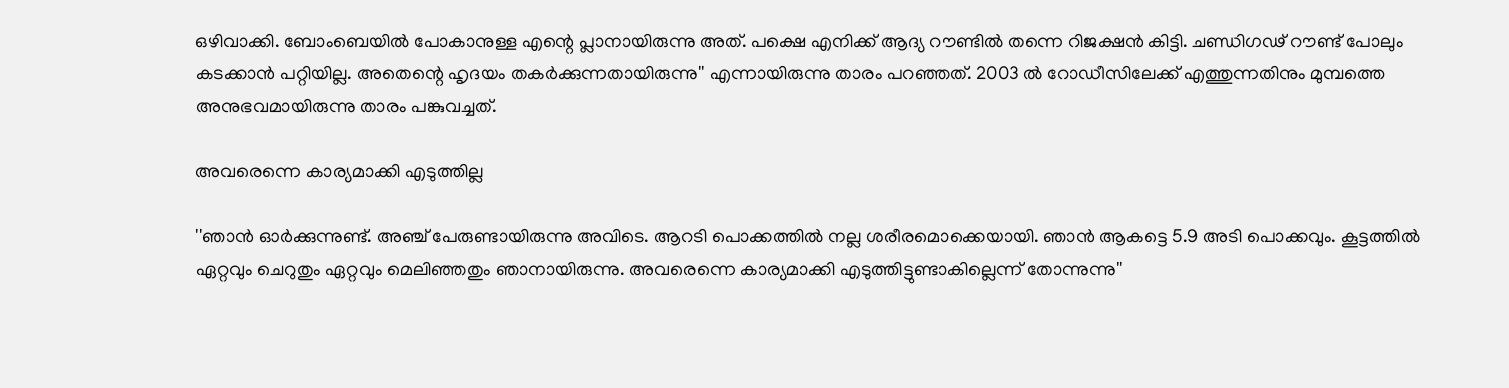ഒഴിവാക്കി. ബോംബെയില്‍ പോകാനുള്ള എന്റെ പ്ലാനായിരുന്നു അത്. പക്ഷെ എനിക്ക് ആദ്യ റൗണ്ടില്‍ തന്നെ റിജക്ഷന്‍ കിട്ടി. ചണ്ഡിഗഢ് റൗണ്ട് പോലും കടക്കാന്‍ പറ്റിയില്ല. അതെന്റെ ഹൃദയം തകര്‍ക്കുന്നതായിരുന്നു'' എന്നായിരുന്നു താരം പറഞ്ഞത്. 2003 ല്‍ റോഡീസിലേക്ക് എത്തുന്നതിനും മുമ്പത്തെ അനുഭവമായിരുന്നു താരം പങ്കുവച്ചത്.

അവരെന്നെ കാര്യമാക്കി എടുത്തില്ല

''ഞാന്‍ ഓര്‍ക്കുന്നുണ്ട്. അഞ്ച് പേരുണ്ടായിരുന്നു അവിടെ. ആറടി പൊക്കത്തില്‍ നല്ല ശരീരമൊക്കെയായി. ഞാന്‍ ആകട്ടെ 5.9 അടി പൊക്കവും. കൂട്ടത്തില്‍ ഏറ്റവും ചെറുതും ഏറ്റവും മെലിഞ്ഞതും ഞാനായിരുന്നു. അവരെന്നെ കാര്യമാക്കി എടുത്തിട്ടുണ്ടാകില്ലെന്ന് തോന്നുന്നു''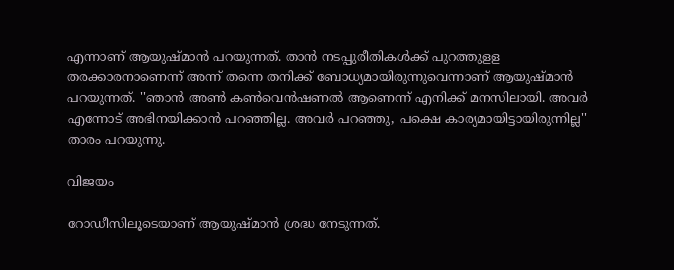എന്നാണ് ആയുഷ്മാന്‍ പറയുന്നത്. താന്‍ നടപ്പുരീതികള്‍ക്ക് പുറത്തുളള തരക്കാരനാണെന്ന് അന്ന് തന്നെ തനിക്ക് ബോധ്യമായിരുന്നുവെന്നാണ് ആയുഷ്മാന്‍ പറയുന്നത്. ''ഞാന്‍ അണ്‍ കണ്‍വെന്‍ഷണല്‍ ആണെന്ന് എനിക്ക് മനസിലായി. അവര്‍ എന്നോട് അഭിനയിക്കാന്‍ പറഞ്ഞില്ല. അവര്‍ പറഞ്ഞു, പക്ഷെ കാര്യമായിട്ടായിരുന്നില്ല'' താരം പറയുന്നു.

വിജയം

റോഡീസിലൂടെയാണ് ആയുഷ്മാന്‍ ശ്രദ്ധ നേടുന്നത്.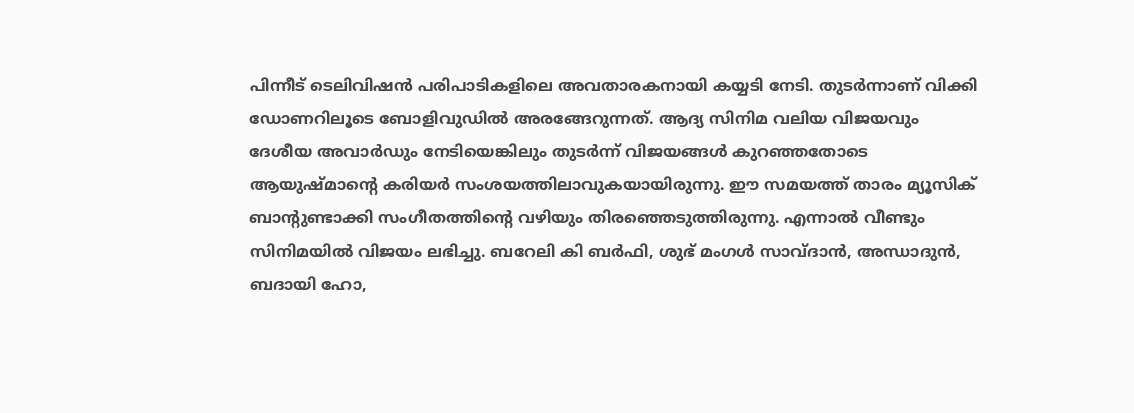പിന്നീട് ടെലിവിഷന്‍ പരിപാടികളിലെ അവതാരകനായി കയ്യടി നേടി. തുടര്‍ന്നാണ് വിക്കി ഡോണറിലൂടെ ബോളിവുഡില്‍ അരങ്ങേറുന്നത്. ആദ്യ സിനിമ വലിയ വിജയവും ദേശീയ അവാര്‍ഡും നേടിയെങ്കിലും തുടര്‍ന്ന് വിജയങ്ങള്‍ കുറഞ്ഞതോടെ ആയുഷ്മാന്റെ കരിയര്‍ സംശയത്തിലാവുകയായിരുന്നു. ഈ സമയത്ത് താരം മ്യൂസിക് ബാന്റുണ്ടാക്കി സംഗീതത്തിന്റെ വഴിയും തിരഞ്ഞെടുത്തിരുന്നു. എന്നാല്‍ വീണ്ടും സിനിമയില്‍ വിജയം ലഭിച്ചു. ബറേലി കി ബര്‍ഫി, ശുഭ് മംഗള്‍ സാവ്ദാന്‍, അന്ധാദുന്‍, ബദായി ഹോ,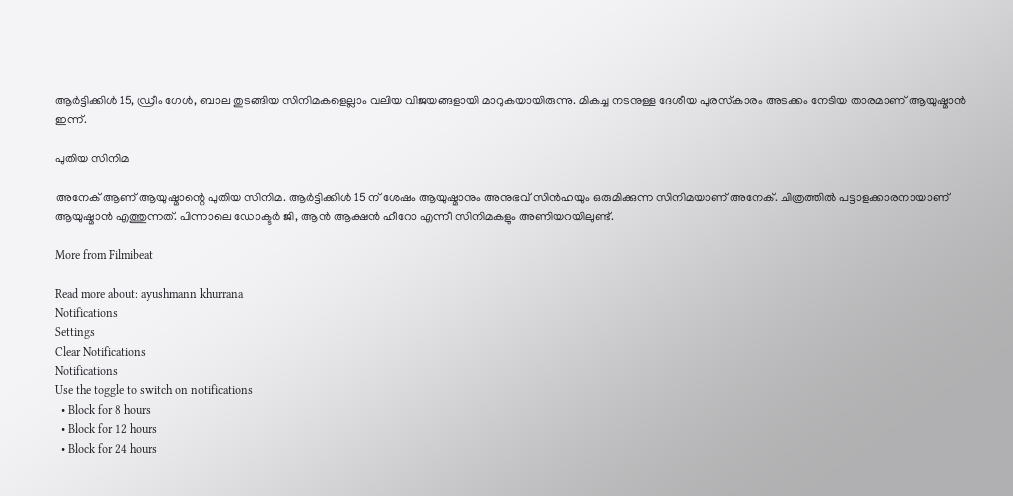ആര്‍ട്ടിക്കിള്‍ 15, ഡ്രീം ഗേള്‍, ബാല തുടങ്ങിയ സിനിമകളെല്ലാം വലിയ വിജയങ്ങളായി മാറുകയായിരുന്നു. മികച്ച നടനുള്ള ദേശീയ പുരസ്‌കാരം അടക്കം നേടിയ താരമാണ് ആയുഷ്മാന്‍ ഇന്ന്.

പുതിയ സിനിമ

അനേക് ആണ് ആയുഷ്മാന്റെ പുതിയ സിനിമ. ആര്‍ട്ടിക്കിള്‍ 15 ന് ശേഷം ആയുഷ്മാനും അനുഭവ് സിന്‍ഹയും ഒരുമിക്കുന്ന സിനിമയാണ് അനേക്. ചിത്രത്തില്‍ പട്ടാളക്കാരനായാണ് ആയുഷ്മാന്‍ എത്തുന്നത്. പിന്നാലെ ഡോക്ടര്‍ ജി, ആന്‍ ആക്ഷന്‍ ഹീറോ എന്നീ സിനിമകളും അണിയറയിലുണ്ട്.

More from Filmibeat

Read more about: ayushmann khurrana
Notifications
Settings
Clear Notifications
Notifications
Use the toggle to switch on notifications
  • Block for 8 hours
  • Block for 12 hours
  • Block for 24 hours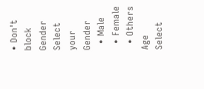• Don't block
Gender
Select your Gender
  • Male
  • Female
  • Others
Age
Select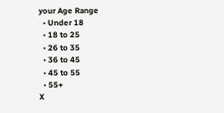your Age Range
  • Under 18
  • 18 to 25
  • 26 to 35
  • 36 to 45
  • 45 to 55
  • 55+
X